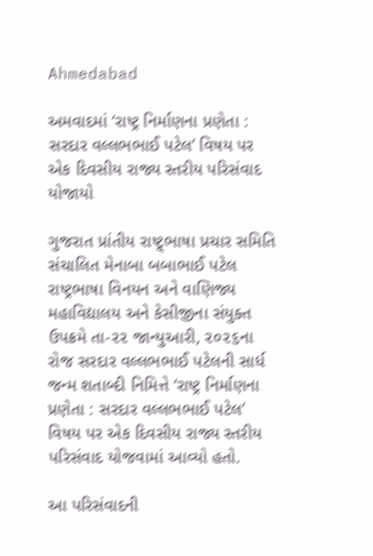Ahmedabad

અમવાદમાં ‘રાષ્ટ્ર નિર્માણના પ્રણેતા : સરદાર વલ્લભભાઈ પટેલ’ વિષય પર એક દિવસીય રાજ્ય સ્તરીય પરિસંવાદ યોજાયો

ગુજરાત પ્રાંતીય રાષ્ટ્ર્ભાષા પ્રચાર સમિતિ સંચાલિત મેનાબા બબાભાઈ પટેલ રાષ્ટ્રભાષા વિનયન અને વાણિજ્ય મહાવિદ્યાલય અને કેસીજીના સંયુક્ત ઉપક્રમે તા-૨૨ જાન્યુઆરી, ૨૦૨૬ના રોજ સરદાર વલ્લભભાઈ પટેલની સાર્ધ જન્મ શતાબ્દી નિમિત્તે ‘રાષ્ટ્ર નિર્માણના પ્રણેતા : સરદાર વલ્લભભાઈ પટેલ’ વિષય પર એક દિવસીય રાજ્ય સ્તરીય પરિસંવાદ યોજવામાં આવ્યો હતો.

આ પરિસંવાદની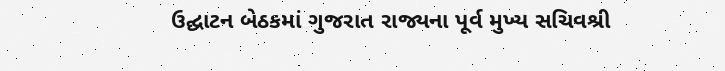ઉદ્ઘાટન બેઠકમાં ગુજરાત રાજ્યના પૂર્વ મુખ્ય સચિવશ્રી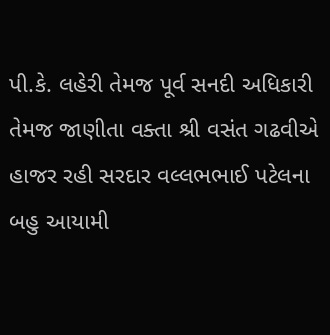પી.કે. લહેરી તેમજ પૂર્વ સનદી અધિકારી તેમજ જાણીતા વક્તા શ્રી વસંત ગઢવીએ હાજર રહી સરદાર વલ્લભભાઈ પટેલના બહુ આયામી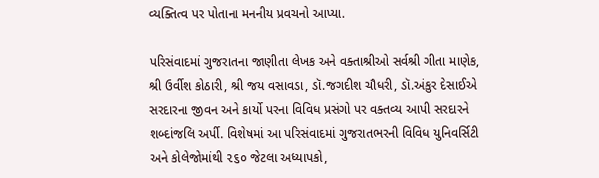વ્યક્તિત્વ પર પોતાના મનનીય પ્રવચનો આપ્યા.

પરિસંવાદમાં ગુજરાતના જાણીતા લેખક અને વક્તાશ્રીઓ સર્વશ્રી ગીતા માણેક, શ્રી ઉર્વીશ કોઠારી, શ્રી જય વસાવડા, ડૉ.જગદીશ ચૌધરી, ડૉ.અંકુર દેસાઈએ સરદારના જીવન અને કાર્યો પરના વિવિધ પ્રસંગો પર વક્તવ્ય આપી સરદારને શબ્દાંજલિ અર્પી. વિશેષમાં આ પરિસંવાદમાં ગુજરાતભરની વિવિધ યુનિવર્સિટી અને કોલેજોમાંથી ૨૬૦ જેટલા અધ્યાપકો,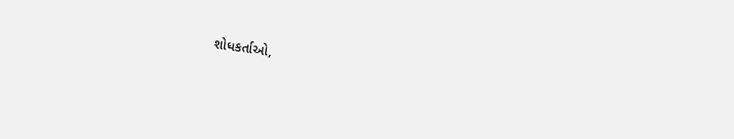શોધકર્તાઓ,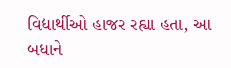વિદ્યાર્થીઓ હાજર રહ્યા હતા, આ બધાને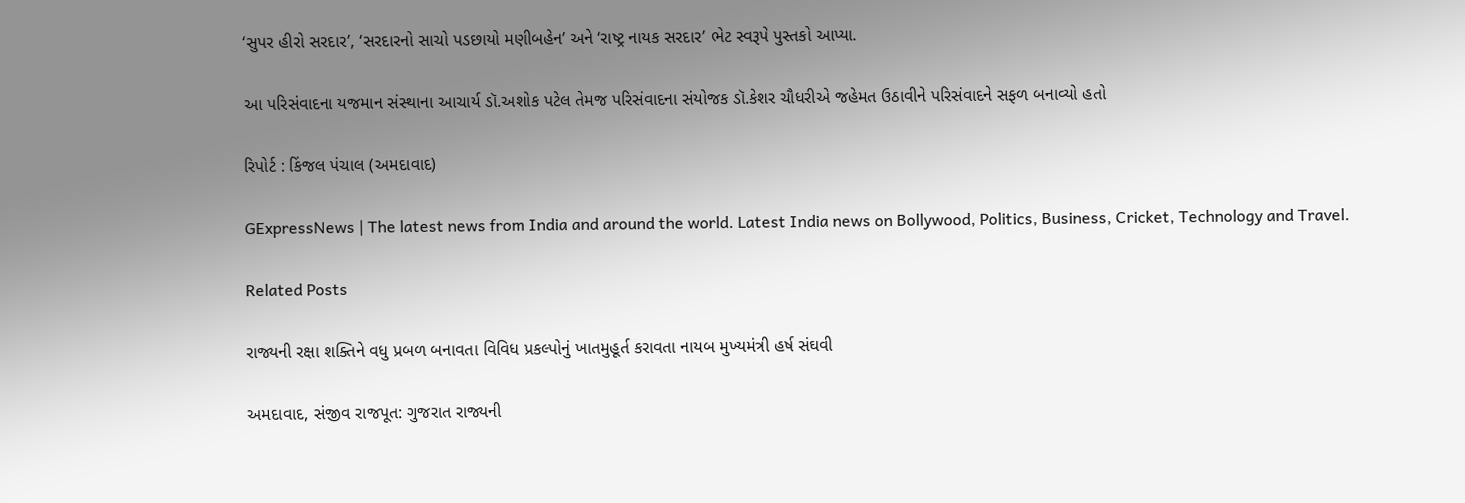‘સુપર હીરો સરદાર’, ‘સરદારનો સાચો પડછાયો મણીબહેન’ અને ‘રાષ્ટ્ર નાયક સરદાર’ ભેટ સ્વરૂપે પુસ્તકો આપ્યા.

આ પરિસંવાદના યજમાન સંસ્થાના આચાર્ય ડૉ.અશોક પટેલ તેમજ પરિસંવાદના સંયોજક ડૉ.કેશર ચૌધરીએ જહેમત ઉઠાવીને પરિસંવાદને સફળ બનાવ્યો હતો

રિપોર્ટ : કિંજલ પંચાલ (અમદાવાદ)

GExpressNews | The latest news from India and around the world. Latest India news on Bollywood, Politics, Business, Cricket, Technology and Travel.

Related Posts

રાજ્યની રક્ષા શક્તિને વધુ પ્રબળ બનાવતા વિવિધ પ્રકલ્પોનું ખાતમુહૂર્ત કરાવતા નાયબ મુખ્યમંત્રી હર્ષ સંઘવી

અમદાવાદ, સંજીવ રાજપૂત: ગુજરાત રાજ્યની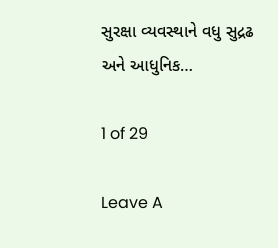સુરક્ષા વ્યવસ્થાને વધુ સુદ્રઢ અને આધુનિક…

1 of 29

Leave A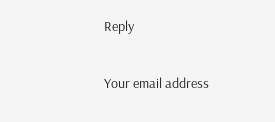Reply

Your email address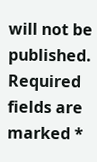will not be published. Required fields are marked *